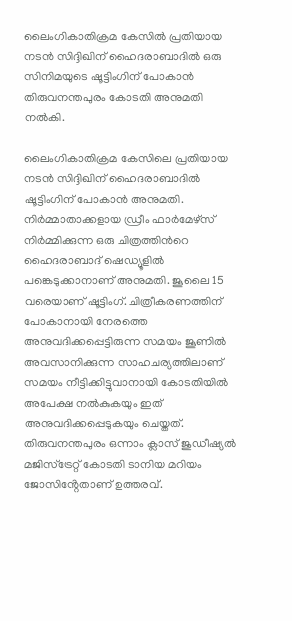ലൈംഗികാതിക്രമ കേസിൽ പ്രതിയായ നടൻ സിദ്ദിഖിന് ഹൈദരാബാദിൽ ഒരു സിനിമയുടെ ഷൂട്ടിംഗിന് പോകാൻ തിരുവനന്തപുരം കോടതി അനുമതി നൽകി.

ലൈംഗികാതിക്രമ കേസിലെ പ്രതിയായ നടൻ സിദ്ദിഖിന് ഹൈദരാബാദിൽ ഷൂട്ടിംഗിന് പോകാൻ അനുമതി. നിര്‍മ്മാതാക്കളായ ഡ്രീം ഫാര്‍മേഴ്സ് നിര്‍മ്മിക്കുന്ന ഒരു ചിത്രത്തിന്‍റെ ഹൈദരാബാദ് ഷെഡ്യൂളില്‍ പങ്കെടുക്കാനാണ് അനുമതി. ജൂലൈ 15 വരെയാണ് ഷൂട്ടിംഗ്. ചിത്രീകരണത്തിന് പോകാനായി നേരത്തെ അനുവദിക്കപ്പെട്ടിരുന്ന സമയം ജൂണില്‍ അവസാനിക്കുന്ന സാഹചര്യത്തിലാണ് സമയം നീട്ടിക്കിട്ടുവാനായി കോടതിയിൽ അപേക്ഷ നൽകുകയും ഇത് അനുവദിക്കപ്പെടുകയും ചെയ്തത്. തിരുവനന്തപുരം ഒന്നാം ക്ലാസ് ജുഡീഷ്യൽ മജിസ്ട്രേറ്റ് കോടതി ടാനിയ മറിയം ജോസിൻ്റേതാണ് ഉത്തരവ്.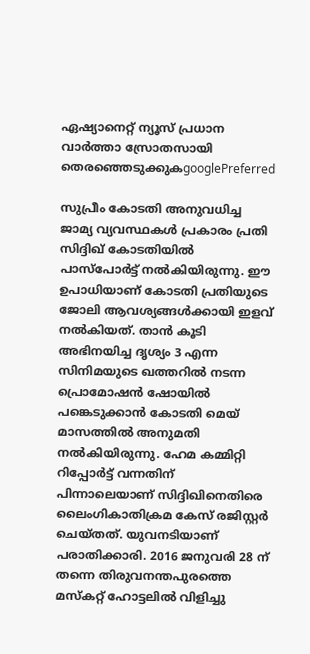ഏഷ്യാനെറ്റ് ന്യൂസ് പ്രധാന വാർത്താ സ്രോതസായി തെരഞ്ഞെടുക്കുകgooglePreferred

സുപ്രീം കോടതി അനുവധിച്ച ജാമ്യ വ്യവസ്ഥകൾ പ്രകാരം പ്രതി സിദ്ദിഖ് കോടതിയിൽ പാസ്പോർട്ട് നൽകിയിരുന്നു. ഈ ഉപാധിയാണ് കോടതി പ്രതിയുടെ ജോലി ആവശ്യങ്ങൾക്കായി ഇളവ് നൽകിയത്. താന്‍ കൂടി അഭിനയിച്ച ദൃശ്യം 3 എന്ന സിനിമയുടെ ഖത്തറില്‍ നടന്ന പ്രൊമോഷന്‍ ഷോയില്‍ പങ്കെടുക്കാന്‍ കോടതി മെയ് മാസത്തില്‍ അനുമതി നല്‍കിയിരുന്നു. ഹേമ കമ്മിറ്റി റിപ്പോര്‍ട്ട് വന്നതിന് പിന്നാലെയാണ് സിദ്ദിഖിനെതിരെ ലൈംഗികാതിക്രമ കേസ് രജിസ്റ്റര്‍ ചെയ്തത്. യുവനടിയാണ് പരാതിക്കാരി. 2016 ജനുവരി 28 ന് തന്നെ തിരുവനന്തപുരത്തെ മസ്‌കറ്റ് ഹോട്ടലില്‍ വിളിച്ചു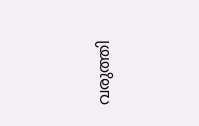വരുത്തി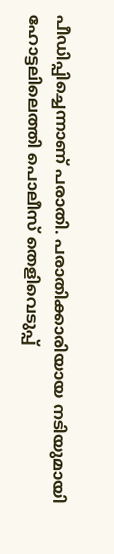പീഡിപ്പിച്ചെന്നാണ് പരാതി. പരാതിക്കാരിയായ നടിയുമായി ഹോട്ടലിലെത്തി പൊലീസ് തെളിവെടുപ്പ്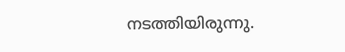നടത്തിയിരുന്നു.